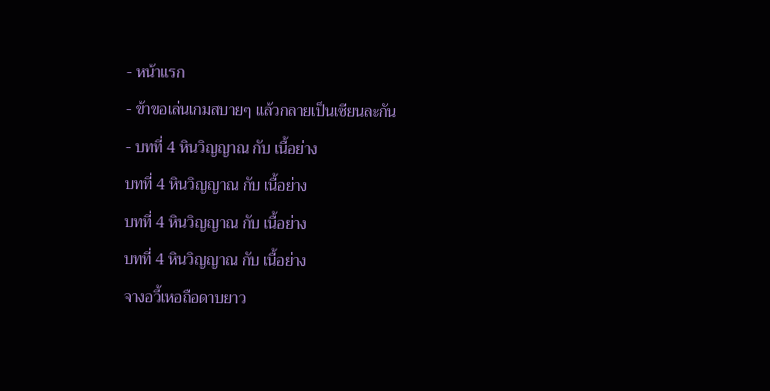- หน้าแรก
- ข้าขอเล่นเกมสบายๆ แล้วกลายเป็นเซียนละกัน
- บทที่ 4 หินวิญญาณ กับ เนื้อย่าง
บทที่ 4 หินวิญญาณ กับ เนื้อย่าง
บทที่ 4 หินวิญญาณ กับ เนื้อย่าง
บทที่ 4 หินวิญญาณ กับ เนื้อย่าง
จางอวี้เหอถือดาบยาว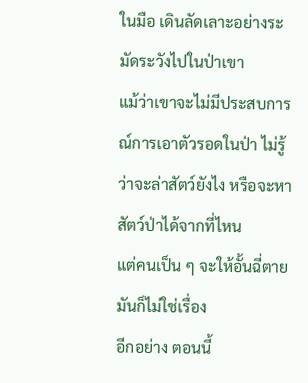ในมือ เดินลัดเลาะอย่างระมัดระวังไปในป่าเขา
แม้ว่าเขาจะไม่มีประสบการณ์การเอาตัวรอดในป่า ไม่รู้ว่าจะล่าสัตว์ยังไง หรือจะหาสัตว์ป่าได้จากที่ไหน
แต่คนเป็น ๆ จะให้อั้นฉี่ตายมันก็ไม่ใช่เรื่อง
อีกอย่าง ตอนนี้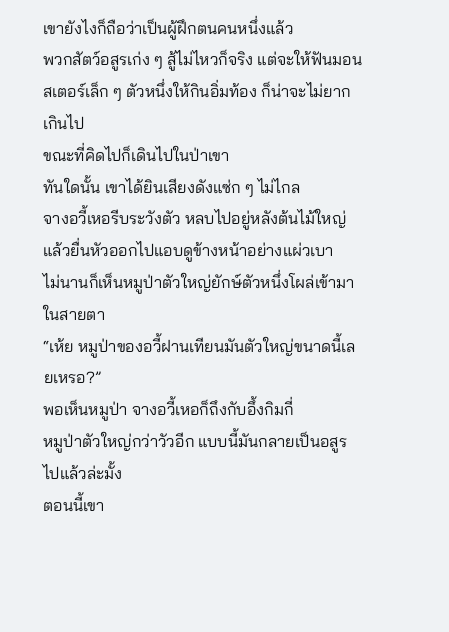เขายังไงก็ถือว่าเป็นผู้ฝึกตนคนหนึ่งแล้ว
พวกสัตว์อสูรเก่ง ๆ สู้ไม่ไหวก็จริง แต่จะให้ฟันมอนสเตอร์เล็ก ๆ ตัวหนึ่งให้กินอิ่มท้อง ก็น่าจะไม่ยากเกินไป
ขณะที่คิดไปก็เดินไปในป่าเขา
ทันใดนั้น เขาได้ยินเสียงดังแซ่ก ๆ ไม่ไกล
จางอวี้เหอรีบระวังตัว หลบไปอยู่หลังต้นไม้ใหญ่ แล้วยื่นหัวออกไปแอบดูข้างหน้าอย่างแผ่วเบา
ไม่นานก็เห็นหมูป่าตัวใหญ่ยักษ์ตัวหนึ่งโผล่เข้ามาในสายตา
“เห้ย หมูป่าของอวี้ฝานเทียนมันตัวใหญ่ขนาดนี้เลยเหรอ?”
พอเห็นหมูป่า จางอวี้เหอก็ถึงกับอึ้งกิมกี่
หมูป่าตัวใหญ่กว่าวัวอีก แบบนี้มันกลายเป็นอสูรไปแล้วล่ะมั้ง
ตอนนี้เขา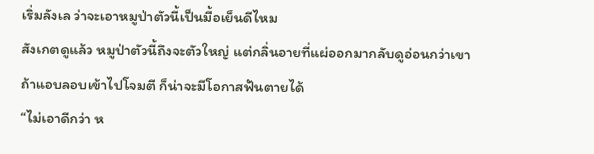เริ่มลังเล ว่าจะเอาหมูป่าตัวนี้เป็นมื้อเย็นดีไหม
สังเกตดูแล้ว หมูป่าตัวนี้ถึงจะตัวใหญ่ แต่กลิ่นอายที่แผ่ออกมากลับดูอ่อนกว่าเขา
ถ้าแอบลอบเข้าไปโจมตี ก็น่าจะมีโอกาสฟันตายได้
“ไม่เอาดีกว่า ห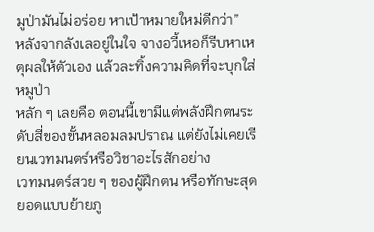มูป่ามันไม่อร่อย หาเป้าหมายใหม่ดีกว่า”
หลังจากลังเลอยู่ในใจ จางอวี้เหอก็รีบหาเหตุผลให้ตัวเอง แล้วละทิ้งความคิดที่จะบุกใส่หมูป่า
หลัก ๆ เลยคือ ตอนนี้เขามีแต่พลังฝึกตนระดับสี่ของขั้นหลอมลมปราณ แต่ยังไม่เคยเรียนเวทมนตร์หรือวิชาอะไรสักอย่าง
เวทมนตร์สวย ๆ ของผู้ฝึกตน หรือทักษะสุดยอดแบบย้ายภู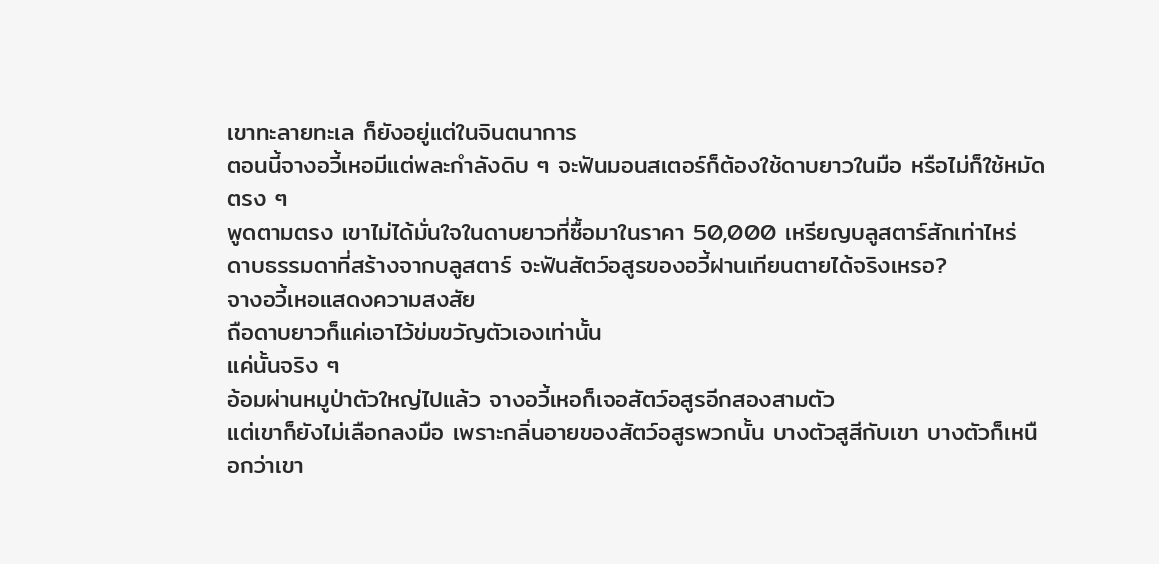เขาทะลายทะเล ก็ยังอยู่แต่ในจินตนาการ
ตอนนี้จางอวี้เหอมีแต่พละกำลังดิบ ๆ จะฟันมอนสเตอร์ก็ต้องใช้ดาบยาวในมือ หรือไม่ก็ใช้หมัดตรง ๆ
พูดตามตรง เขาไม่ได้มั่นใจในดาบยาวที่ซื้อมาในราคา 50,000 เหรียญบลูสตาร์สักเท่าไหร่
ดาบธรรมดาที่สร้างจากบลูสตาร์ จะฟันสัตว์อสูรของอวี้ฝานเทียนตายได้จริงเหรอ?
จางอวี้เหอแสดงความสงสัย
ถือดาบยาวก็แค่เอาไว้ข่มขวัญตัวเองเท่านั้น
แค่นั้นจริง ๆ
อ้อมผ่านหมูป่าตัวใหญ่ไปแล้ว จางอวี้เหอก็เจอสัตว์อสูรอีกสองสามตัว
แต่เขาก็ยังไม่เลือกลงมือ เพราะกลิ่นอายของสัตว์อสูรพวกนั้น บางตัวสูสีกับเขา บางตัวก็เหนือกว่าเขา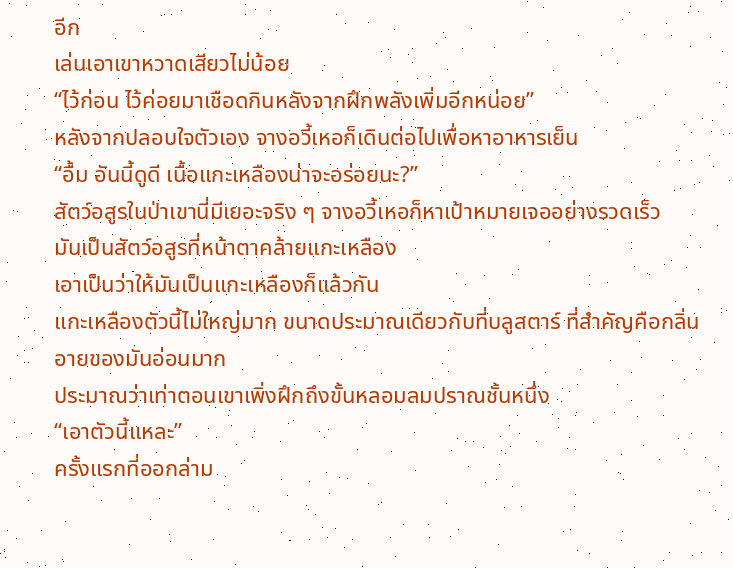อีก
เล่นเอาเขาหวาดเสียวไม่น้อย
“ไว้ก่อน ไว้ค่อยมาเชือดกินหลังจากฝึกพลังเพิ่มอีกหน่อย”
หลังจากปลอบใจตัวเอง จางอวี้เหอก็เดินต่อไปเพื่อหาอาหารเย็น
“อื้ม อันนี้ดูดี เนื้อแกะเหลืองน่าจะอร่อยนะ?”
สัตว์อสูรในป่าเขานี่มีเยอะจริง ๆ จางอวี้เหอก็หาเป้าหมายเจออย่างรวดเร็ว
มันเป็นสัตว์อสูรที่หน้าตาคล้ายแกะเหลือง
เอาเป็นว่าให้มันเป็นแกะเหลืองก็แล้วกัน
แกะเหลืองตัวนี้ไม่ใหญ่มาก ขนาดประมาณเดียวกับที่บลูสตาร์ ที่สำคัญคือกลิ่นอายของมันอ่อนมาก
ประมาณว่าเท่าตอนเขาเพิ่งฝึกถึงขั้นหลอมลมปราณชั้นหนึ่ง
“เอาตัวนี้แหละ”
ครั้งแรกที่ออกล่าม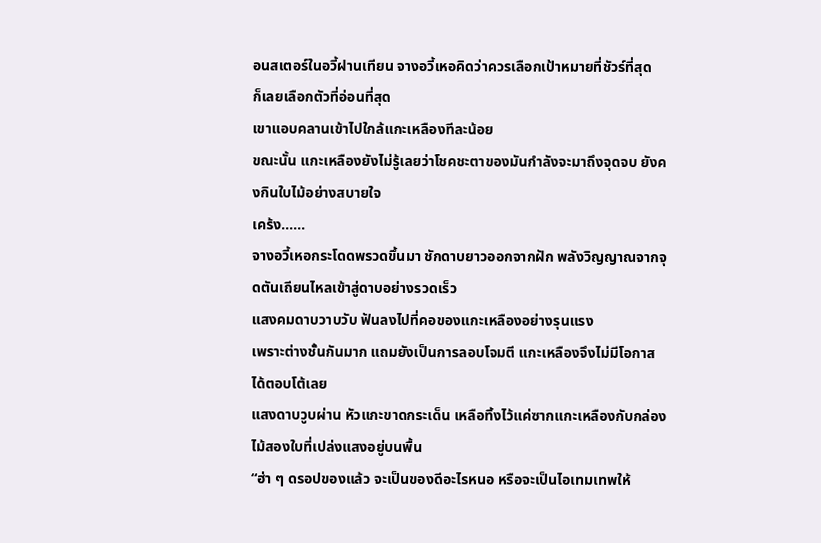อนสเตอร์ในอวี้ฝานเทียน จางอวี้เหอคิดว่าควรเลือกเป้าหมายที่ชัวร์ที่สุด
ก็เลยเลือกตัวที่อ่อนที่สุด
เขาแอบคลานเข้าไปใกล้แกะเหลืองทีละน้อย
ขณะนั้น แกะเหลืองยังไม่รู้เลยว่าโชคชะตาของมันกำลังจะมาถึงจุดจบ ยังคงกินใบไม้อย่างสบายใจ
เคร้ง......
จางอวี้เหอกระโดดพรวดขึ้นมา ชักดาบยาวออกจากฝัก พลังวิญญาณจากจุดตันเถียนไหลเข้าสู่ดาบอย่างรวดเร็ว
แสงคมดาบวาบวับ ฟันลงไปที่คอของแกะเหลืองอย่างรุนแรง
เพราะต่างชั้นกันมาก แถมยังเป็นการลอบโจมตี แกะเหลืองจึงไม่มีโอกาสได้ตอบโต้เลย
แสงดาบวูบผ่าน หัวแกะขาดกระเด็น เหลือทิ้งไว้แค่ซากแกะเหลืองกับกล่องไม้สองใบที่เปล่งแสงอยู่บนพื้น
“ฮ่า ๆ ดรอปของแล้ว จะเป็นของดีอะไรหนอ หรือจะเป็นไอเทมเทพให้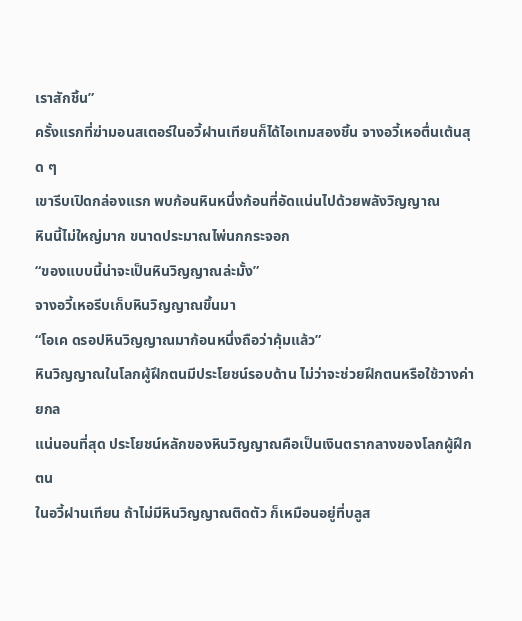เราสักชิ้น”
ครั้งแรกที่ฆ่ามอนสเตอร์ในอวี้ฝานเทียนก็ได้ไอเทมสองชิ้น จางอวี้เหอตื่นเต้นสุด ๆ
เขารีบเปิดกล่องแรก พบก้อนหินหนึ่งก้อนที่อัดแน่นไปด้วยพลังวิญญาณ
หินนี้ไม่ใหญ่มาก ขนาดประมาณไพ่นกกระจอก
“ของแบบนี้น่าจะเป็นหินวิญญาณล่ะมั้ง”
จางอวี้เหอรีบเก็บหินวิญญาณขึ้นมา
“โอเค ดรอปหินวิญญาณมาก้อนหนึ่งถือว่าคุ้มแล้ว”
หินวิญญาณในโลกผู้ฝึกตนมีประโยชน์รอบด้าน ไม่ว่าจะช่วยฝึกตนหรือใช้วางค่ายกล
แน่นอนที่สุด ประโยชน์หลักของหินวิญญาณคือเป็นเงินตรากลางของโลกผู้ฝึกตน
ในอวี้ฝานเทียน ถ้าไม่มีหินวิญญาณติดตัว ก็เหมือนอยู่ที่บลูส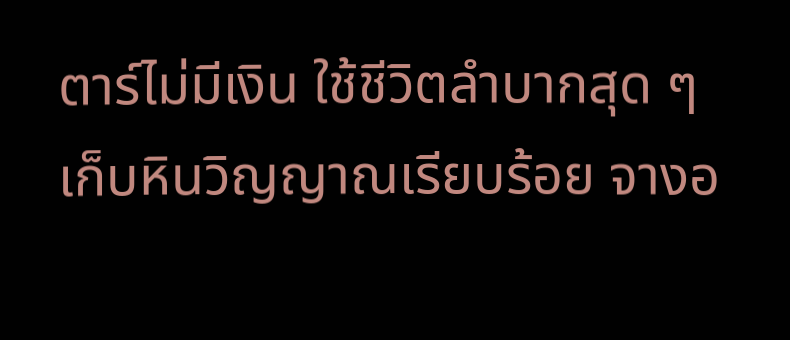ตาร์ไม่มีเงิน ใช้ชีวิตลำบากสุด ๆ
เก็บหินวิญญาณเรียบร้อย จางอ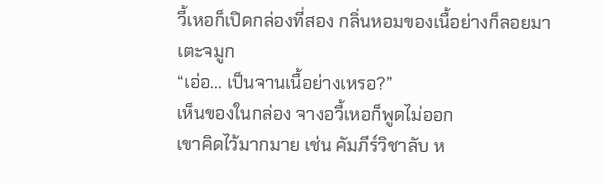วี้เหอก็เปิดกล่องที่สอง กลิ่นหอมของเนื้อย่างก็ลอยมาเตะจมูก
“เอ่อ... เป็นจานเนื้อย่างเหรอ?”
เห็นของในกล่อง จางอวี้เหอก็พูดไม่ออก
เขาคิดไว้มากมาย เช่น คัมภีร์วิชาลับ ห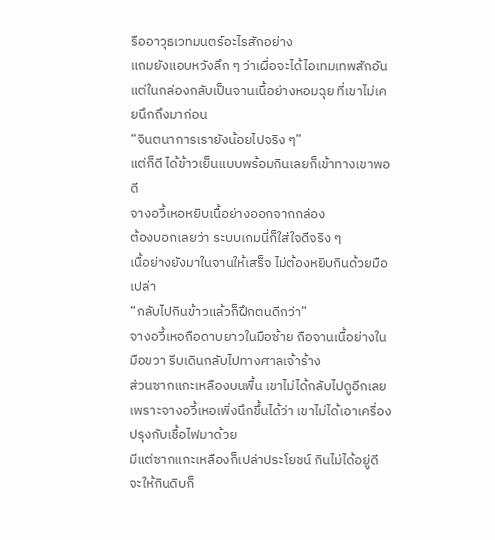รืออาวุธเวทมนตร์อะไรสักอย่าง
แถมยังแอบหวังลึก ๆ ว่าเผื่อจะได้ไอเทมเทพสักอัน
แต่ในกล่องกลับเป็นจานเนื้อย่างหอมฉุย ที่เขาไม่เคยนึกถึงมาก่อน
“จินตนาการเรายังน้อยไปจริง ๆ”
แต่ก็ดี ได้ข้าวเย็นแบบพร้อมกินเลยก็เข้าทางเขาพอดี
จางอวี้เหอหยิบเนื้อย่างออกจากกล่อง
ต้องบอกเลยว่า ระบบเกมนี่ก็ใส่ใจดีจริง ๆ
เนื้อย่างยังมาในจานให้เสร็จ ไม่ต้องหยิบกินด้วยมือเปล่า
“กลับไปกินข้าวแล้วก็ฝึกตนดีกว่า”
จางอวี้เหอถือดาบยาวในมือซ้าย ถือจานเนื้อย่างในมือขวา รีบเดินกลับไปทางศาลเจ้าร้าง
ส่วนซากแกะเหลืองบนพื้น เขาไม่ได้กลับไปดูอีกเลย
เพราะจางอวี้เหอเพิ่งนึกขึ้นได้ว่า เขาไม่ได้เอาเครื่องปรุงกับเชื้อไฟมาด้วย
มีแต่ซากแกะเหลืองก็เปล่าประโยชน์ กินไม่ได้อยู่ดี จะให้กินดิบก็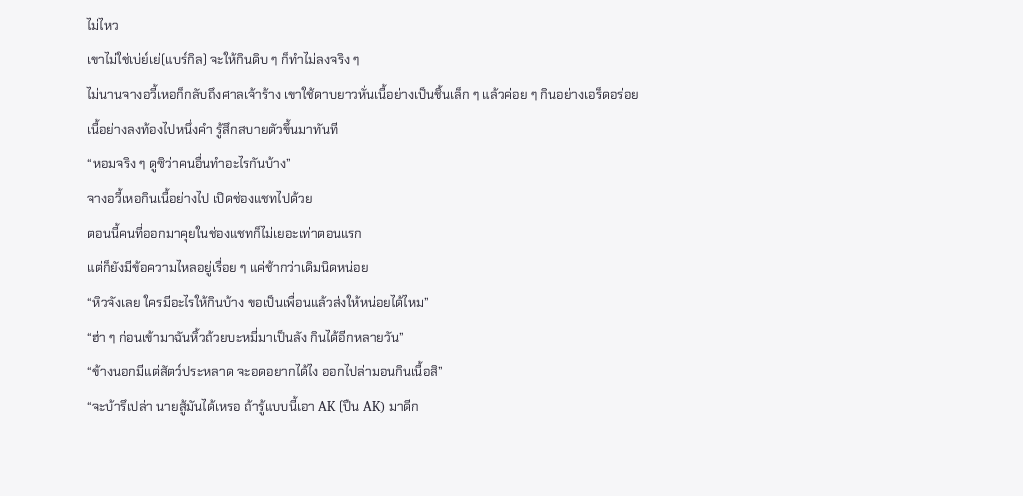ไม่ไหว
เขาไม่ใช่เบ่ย์เย่(แบร์กิล) จะให้กินดิบ ๆ ก็ทำไม่ลงจริง ๆ
ไม่นานจางอวี้เหอก็กลับถึงศาลเจ้าร้าง เขาใช้ดาบยาวหั่นเนื้อย่างเป็นชิ้นเล็ก ๆ แล้วค่อย ๆ กินอย่างเอร็ดอร่อย
เนื้อย่างลงท้องไปหนึ่งคำ รู้สึกสบายตัวขึ้นมาทันที
“หอมจริง ๆ ดูซิว่าคนอื่นทำอะไรกันบ้าง”
จางอวี้เหอกินเนื้อย่างไป เปิดช่องแชทไปด้วย
ตอนนี้คนที่ออกมาคุยในช่องแชทก็ไม่เยอะเท่าตอนแรก
แต่ก็ยังมีข้อความไหลอยู่เรื่อย ๆ แค่ช้ากว่าเดิมนิดหน่อย
“หิวจังเลย ใครมีอะไรให้กินบ้าง ขอเป็นเพื่อนแล้วส่งให้หน่อยได้ไหม”
“ฮ่า ๆ ก่อนเข้ามาฉันหิ้วถ้วยบะหมี่มาเป็นลัง กินได้อีกหลายวัน”
“ข้างนอกมีแต่สัตว์ประหลาด จะอดอยากได้ไง ออกไปล่ามอนกินเนื้อสิ”
“จะบ้ารึเปล่า นายสู้มันได้เหรอ ถ้ารู้แบบนี้เอา AK (ปืน AK) มาดีก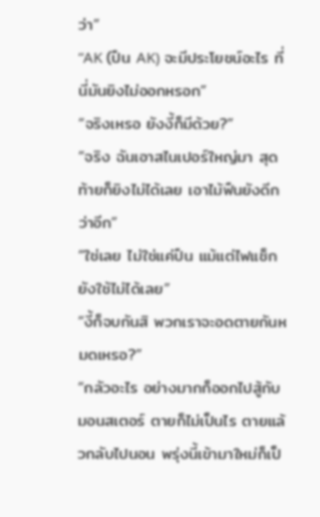ว่า”
“AK (ปืน AK) จะมีประโยชน์อะไร ที่นี่มันยิงไม่ออกหรอก”
“จริงเหรอ ยังงี้ก็มีด้วย?”
“จริง ฉันเอาสไนเปอร์ใหญ่มา สุดท้ายก็ยิงไม่ได้เลย เอาไม้ฟืนยังดีกว่าอีก”
“ใช่เลย ไม่ใช่แค่ปืน แม้แต่ไฟแช็กยังใช้ไม่ได้เลย”
“งี้ก็จบกันสิ พวกเราจะอดตายกันหมดเหรอ?”
“กลัวอะไร อย่างมากก็ออกไปสู้กับมอนสเตอร์ ตายก็ไม่เป็นไร ตายแล้วกลับไปนอน พรุ่งนี้เข้ามาใหม่ก็เป็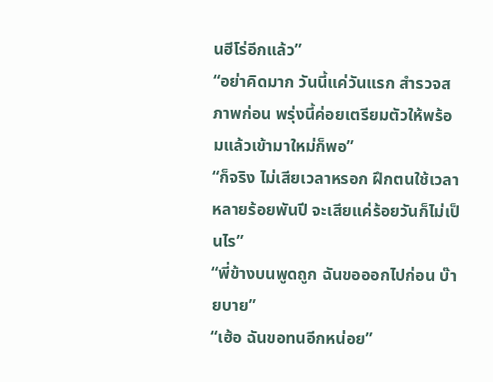นฮีโร่อีกแล้ว”
“อย่าคิดมาก วันนี้แค่วันแรก สำรวจสภาพก่อน พรุ่งนี้ค่อยเตรียมตัวให้พร้อมแล้วเข้ามาใหม่ก็พอ”
“ก็จริง ไม่เสียเวลาหรอก ฝึกตนใช้เวลาหลายร้อยพันปี จะเสียแค่ร้อยวันก็ไม่เป็นไร”
“พี่ข้างบนพูดถูก ฉันขอออกไปก่อน บ๊ายบาย”
“เฮ้อ ฉันขอทนอีกหน่อย”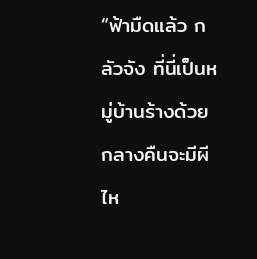“ฟ้ามืดแล้ว กลัวจัง ที่นี่เป็นหมู่บ้านร้างด้วย กลางคืนจะมีผีไห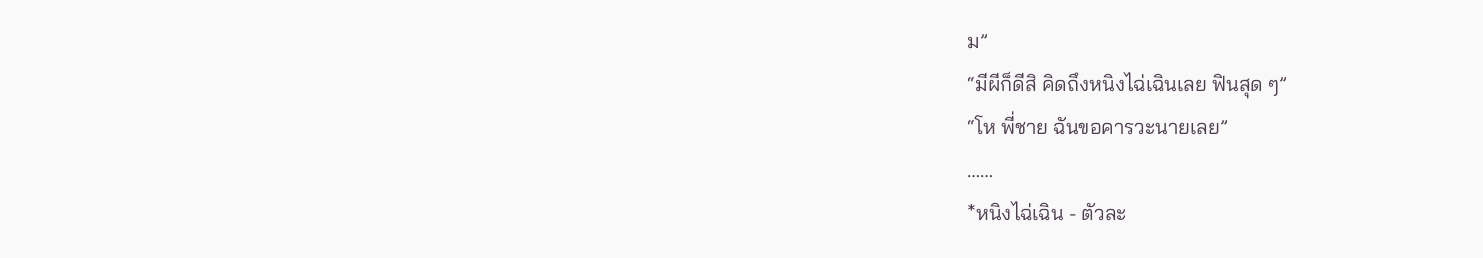ม”
“มีผีก็ดีสิ คิดถึงหนิงไฉ่เฉินเลย ฟินสุด ๆ”
“โห พี่ชาย ฉันขอคารวะนายเลย”
……
*หนิงไฉ่เฉิน - ตัวละ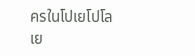ครในโปเยโปโลเย